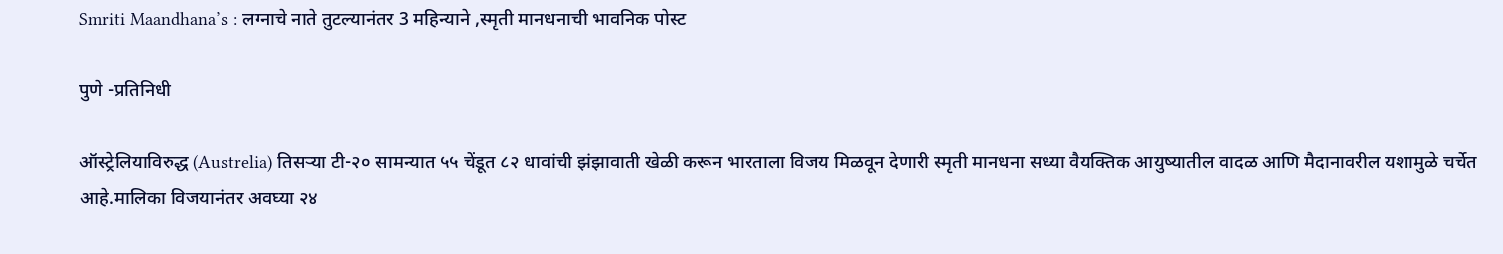Smriti Maandhana’s : लग्नाचे नाते तुटल्यानंतर 3 महिन्याने ,स्मृती मानधनाची भावनिक पोस्ट

पुणे -प्रतिनिधी

ऑस्ट्रेलियाविरुद्ध (Austrelia) तिसऱ्या टी-२० सामन्यात ५५ चेंडूत ८२ धावांची झंझावाती खेळी करून भारताला विजय मिळवून देणारी स्मृती मानधना सध्या वैयक्तिक आयुष्यातील वादळ आणि मैदानावरील यशामुळे चर्चेत आहे.मालिका विजयानंतर अवघ्या २४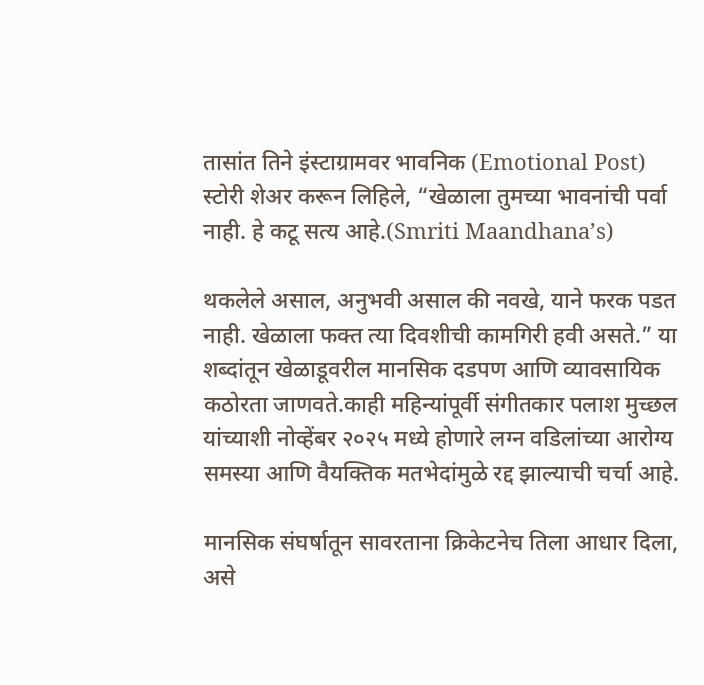तासांत तिने इंस्टाग्रामवर भावनिक (Emotional Post) स्टोरी शेअर करून लिहिले, “खेळाला तुमच्या भावनांची पर्वा नाही. हे कटू सत्य आहे.(Smriti Maandhana’s)

थकलेले असाल, अनुभवी असाल की नवखे, याने फरक पडत नाही. खेळाला फक्त त्या दिवशीची कामगिरी हवी असते.” या शब्दांतून खेळाडूवरील मानसिक दडपण आणि व्यावसायिक कठोरता जाणवते.काही महिन्यांपूर्वी संगीतकार पलाश मुच्छल यांच्याशी नोव्हेंबर २०२५ मध्ये होणारे लग्न वडिलांच्या आरोग्य समस्या आणि वैयक्तिक मतभेदांमुळे रद्द झाल्याची चर्चा आहे.

मानसिक संघर्षातून सावरताना क्रिकेटनेच तिला आधार दिला, असे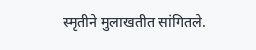स्मृतीने मुलाखतीत सांगितले.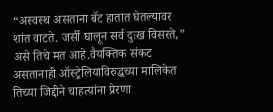“अस्वस्थ असताना बॅट हातात घेतल्यावर शांत वाटते. जर्सी घालून सर्व दुःख विसरते,” असे तिचे मत आहे.वैयक्तिक संकट असतानाही ऑस्ट्रेलियाविरुद्धच्या मालिकेत तिच्या जिद्दीने चाहत्यांना प्रेरणा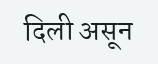दिली असून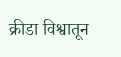क्रीडा विश्वातून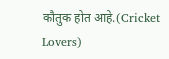कौतुक होत आहे.(Cricket Lovers)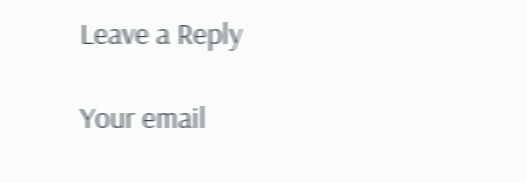Leave a Reply

Your email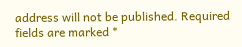address will not be published. Required fields are marked *